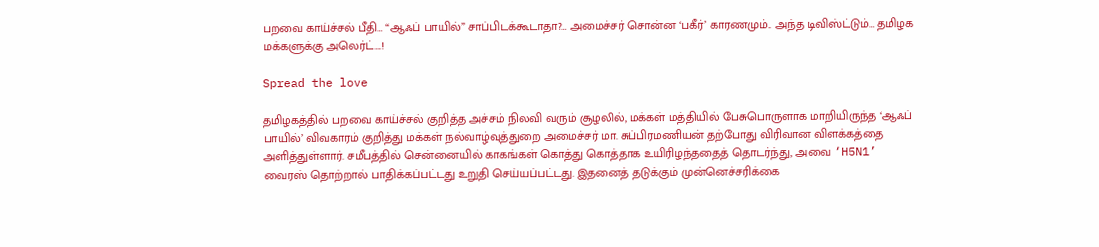பறவை காய்ச்சல் பீதி… “ஆஃப் பாயில்” சாப்பிடக்கூடாதா?… அமைச்சர் சொன்ன ‘பகீர்’ காரணமும்.. அந்த டிவிஸ்ட்டும்… தமிழக மக்களுக்கு அலெர்ட்….!

Spread the love

தமிழகத்தில் பறவை காய்ச்சல் குறித்த அச்சம் நிலவி வரும் சூழலில், மக்கள் மத்தியில் பேசுபொருளாக மாறியிருந்த ‘ஆஃப் பாயில்’ விவகாரம் குறித்து மக்கள் நல்வாழ்வுத்துறை அமைச்சர் மா. சுப்பிரமணியன் தற்போது விரிவான விளக்கத்தை அளித்துள்ளார். சமீபத்தில் சென்னையில் காகங்கள் கொத்து கொத்தாக உயிரிழந்ததைத் தொடர்ந்து, அவை ‘H5N1’ வைரஸ் தொற்றால் பாதிக்கப்பட்டது உறுதி செய்யப்பட்டது. இதனைத் தடுக்கும் முன்னெச்சரிக்கை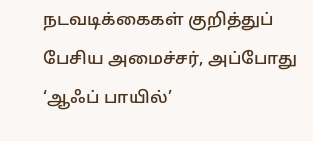நடவடிக்கைகள் குறித்துப் பேசிய அமைச்சர், அப்போது ‘ஆஃப் பாயில்’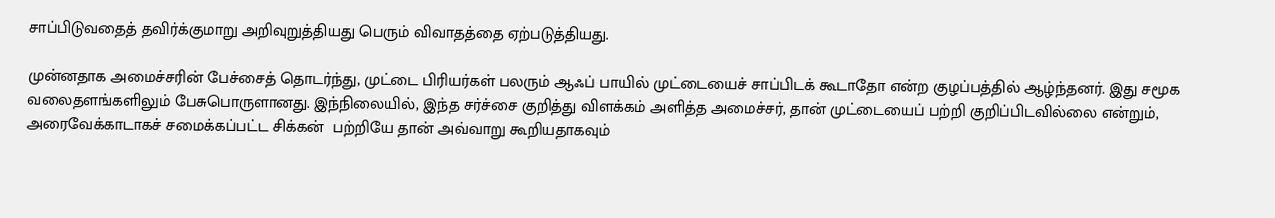சாப்பிடுவதைத் தவிர்க்குமாறு அறிவுறுத்தியது பெரும் விவாதத்தை ஏற்படுத்தியது.

முன்னதாக அமைச்சரின் பேச்சைத் தொடர்ந்து, முட்டை பிரியர்கள் பலரும் ஆஃப் பாயில் முட்டையைச் சாப்பிடக் கூடாதோ என்ற குழப்பத்தில் ஆழ்ந்தனர். இது சமூக வலைதளங்களிலும் பேசுபொருளானது. இந்நிலையில், இந்த சர்ச்சை குறித்து விளக்கம் அளித்த அமைச்சர், தான் முட்டையைப் பற்றி குறிப்பிடவில்லை என்றும், அரைவேக்காடாகச் சமைக்கப்பட்ட சிக்கன்  பற்றியே தான் அவ்வாறு கூறியதாகவும்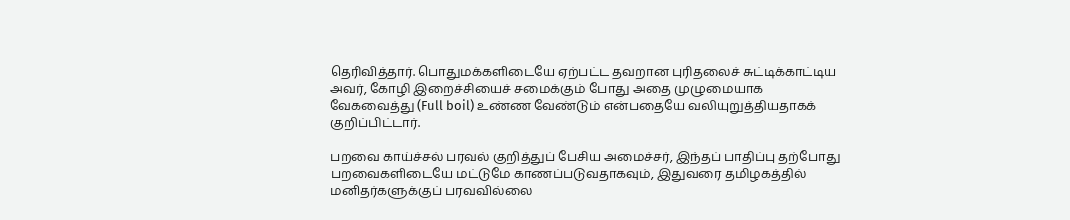தெரிவித்தார். பொதுமக்களிடையே ஏற்பட்ட தவறான புரிதலைச் சுட்டிக்காட்டிய அவர், கோழி இறைச்சியைச் சமைக்கும் போது அதை முழுமையாக வேகவைத்து (Full boil) உண்ண வேண்டும் என்பதையே வலியுறுத்தியதாகக் குறிப்பிட்டார்.

பறவை காய்ச்சல் பரவல் குறித்துப் பேசிய அமைச்சர், இந்தப் பாதிப்பு தற்போது பறவைகளிடையே மட்டுமே காணப்படுவதாகவும், இதுவரை தமிழகத்தில் மனிதர்களுக்குப் பரவவில்லை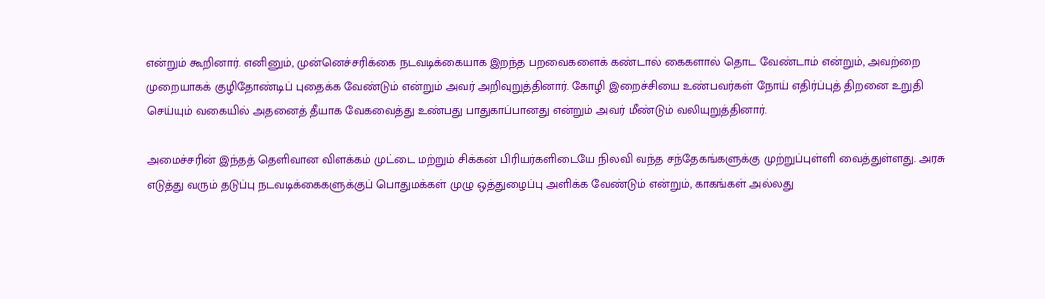என்றும் கூறினார். எனினும், முன்னெச்சரிக்கை நடவடிக்கையாக இறந்த பறவைகளைக் கண்டால் கைகளால் தொட வேண்டாம் என்றும், அவற்றை முறையாகக் குழிதோண்டிப் புதைக்க வேண்டும் என்றும் அவர் அறிவுறுத்தினார். கோழி இறைச்சியை உண்பவர்கள் நோய் எதிர்ப்புத் திறனை உறுதி செய்யும் வகையில் அதனைத் தீயாக வேகவைத்து உண்பது பாதுகாப்பானது என்றும் அவர் மீண்டும் வலியுறுத்தினார்.

அமைச்சரின் இந்தத் தெளிவான விளக்கம் முட்டை மற்றும் சிக்கன் பிரியர்களிடையே நிலவி வந்த சந்தேகங்களுக்கு முற்றுப்புள்ளி வைத்துள்ளது. அரசு எடுத்து வரும் தடுப்பு நடவடிக்கைகளுக்குப் பொதுமக்கள் முழு ஒத்துழைப்பு அளிக்க வேண்டும் என்றும், காகங்கள் அல்லது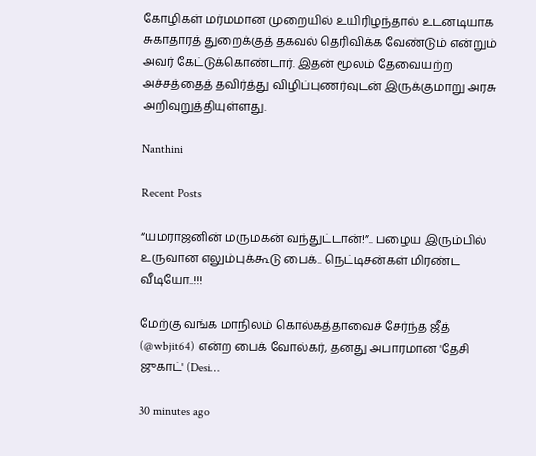கோழிகள் மர்மமான முறையில் உயிரிழந்தால் உடனடியாக சுகாதாரத் துறைக்குத் தகவல் தெரிவிக்க வேண்டும் என்றும் அவர் கேட்டுக்கொண்டார். இதன் மூலம் தேவையற்ற அச்சத்தைத் தவிர்த்து விழிப்புணர்வுடன் இருக்குமாறு அரசு அறிவுறுத்தியுள்ளது.

Nanthini

Recent Posts

“யமராஜனின் மருமகன் வந்துட்டான்!”.. பழைய இரும்பில் உருவான எலும்புக்கூடு பைக்.. நெட்டிசன்கள் மிரண்ட வீடியோ..!!!

மேற்கு வங்க மாநிலம் கொல்கத்தாவைச் சேர்ந்த ஜீத் (@wbjit64) என்ற பைக் வோல்கர், தனது அபாரமான 'தேசி ஜுகாட்' (Desi…

30 minutes ago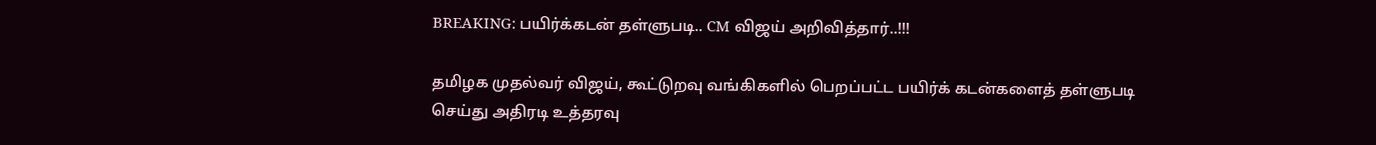BREAKING: பயிர்க்கடன் தள்ளுபடி.. CM விஜய் அறிவித்தார்..!!!

தமிழக முதல்வர் விஜய், கூட்டுறவு வங்கிகளில் பெறப்பட்ட பயிர்க் கடன்களைத் தள்ளுபடி செய்து அதிரடி உத்தரவு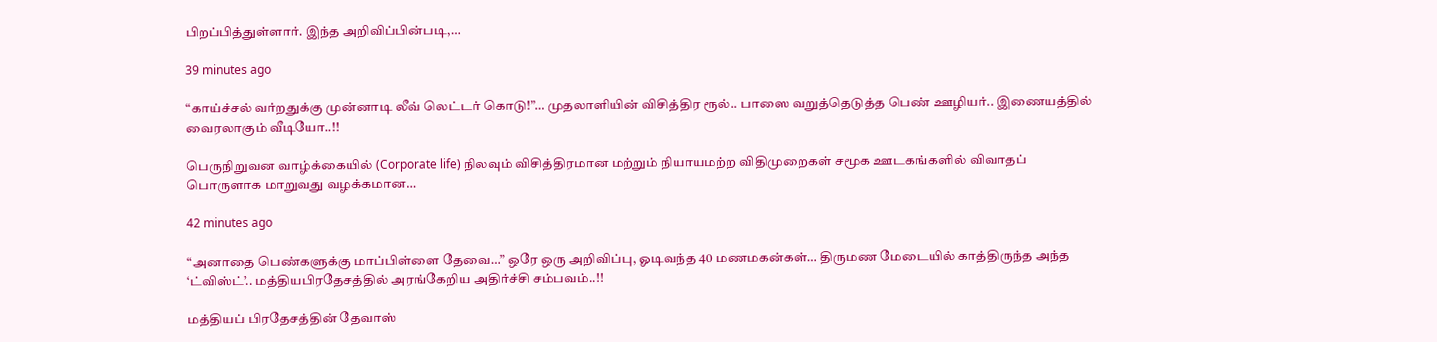பிறப்பித்துள்ளார். இந்த அறிவிப்பின்படி,…

39 minutes ago

“காய்ச்சல் வர்றதுக்கு முன்னாடி லீவ் லெட்டர் கொடு!”… முதலாளியின் விசித்திர ரூல்.. பாஸை வறுத்தெடுத்த பெண் ஊழியர்.. இணையத்தில் வைரலாகும் வீடியோ..!!

பெருநிறுவன வாழ்க்கையில் (Corporate life) நிலவும் விசித்திரமான மற்றும் நியாயமற்ற விதிமுறைகள் சமூக ஊடகங்களில் விவாதப் பொருளாக மாறுவது வழக்கமான…

42 minutes ago

“அனாதை பெண்களுக்கு மாப்பிள்ளை தேவை…” ஒரே ஒரு அறிவிப்பு, ஓடிவந்த 40 மணமகன்கள்… திருமண மேடையில் காத்திருந்த அந்த ‘ட்விஸ்ட்’.. மத்தியபிரதேசத்தில் அரங்கேறிய அதிர்ச்சி சம்பவம்..!!

மத்தியப் பிரதேசத்தின் தேவாஸ்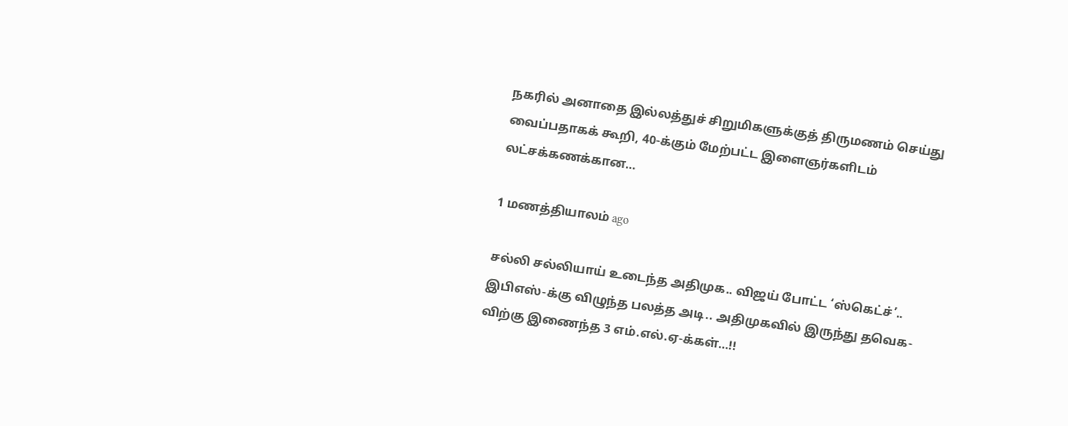நகரில் அனாதை இல்லத்துச் சிறுமிகளுக்குத் திருமணம் செய்து வைப்பதாகக் கூறி, 40-க்கும் மேற்பட்ட இளைஞர்களிடம் லட்சக்கணக்கான…

1 மணத்தியாலம் ago

சல்லி சல்லியாய் உடைந்த அதிமுக.. விஜய் போட்ட ‘ஸ்கெட்ச்’.. இபிஎஸ்-க்கு விழுந்த பலத்த அடி.. அதிமுகவில் இருந்து தவெக-விற்கு இணைந்த 3 எம்.எல்.ஏ-க்கள்…!!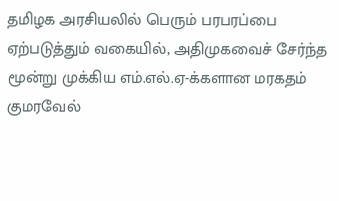தமிழக அரசியலில் பெரும் பரபரப்பை ஏற்படுத்தும் வகையில், அதிமுகவைச் சேர்ந்த மூன்று முக்கிய எம்.எல்.ஏ-க்களான மரகதம் குமரவேல்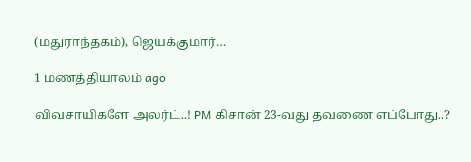(மதுராந்தகம்), ஜெயக்குமார்…

1 மணத்தியாலம் ago

விவசாயிகளே அலர்ட்..! PM கிசான் 23-வது தவணை எப்போது..?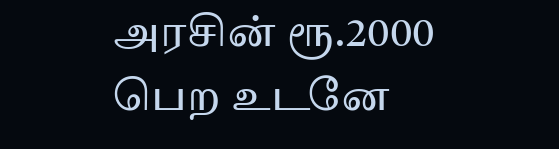அரசின் ரூ.2000 பெற உடனே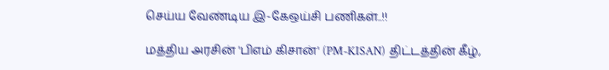செய்ய வேண்டிய இ-கேஒய்சி பணிகள்..!!

மத்திய அரசின் 'பிஎம் கிசான்' (PM-KISAN) திட்டத்தின் கீழ்,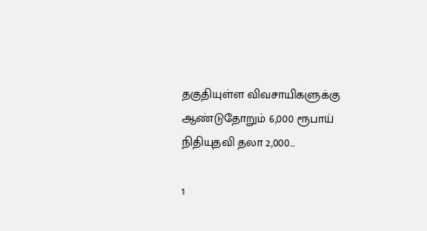தகுதியுள்ள விவசாயிகளுக்கு ஆண்டுதோறும் 6,000 ரூபாய் நிதியுதவி தலா 2,000…

1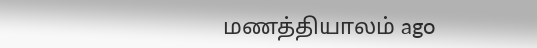மணத்தியாலம் ago